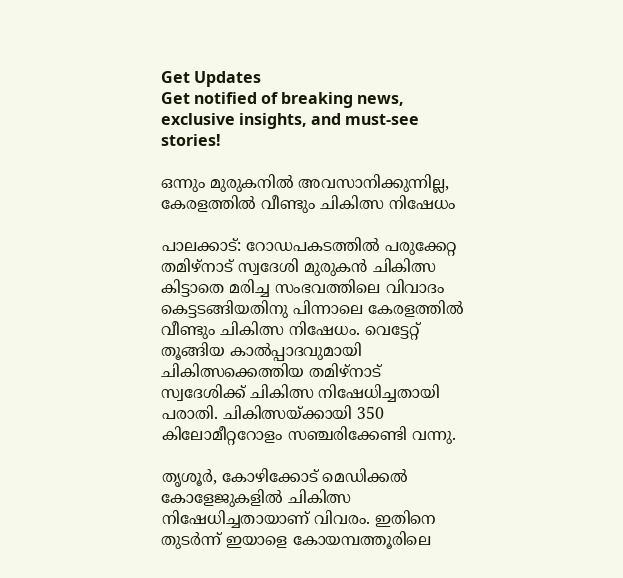Get Updates
Get notified of breaking news, exclusive insights, and must-see stories!

ഒന്നും മുരുകനില്‍ അവസാനിക്കുന്നില്ല, കേരളത്തില്‍ വീണ്ടും ചികിത്സ നിഷേധം

പാലക്കാട്: റോഡപകടത്തില്‍ പരുക്കേറ്റ തമിഴ്‌നാട് സ്വദേശി മുരുകന്‍ ചികിത്സ കിട്ടാതെ മരിച്ച സംഭവത്തിലെ വിവാദം കെട്ടടങ്ങിയതിനു പിന്നാലെ കേരളത്തില്‍ വീണ്ടും ചികിത്സ നിഷേധം. വെട്ടേറ്റ് തൂങ്ങിയ കാല്‍പ്പാദവുമായി ചികിത്സക്കെത്തിയ തമിഴ്‌നാട് സ്വദേശിക്ക് ചികിത്സ നിഷേധിച്ചതായി പരാതി. ചികിത്സയ്ക്കായി 350 കിലോമീറ്ററോളം സഞ്ചരിക്കേണ്ടി വന്നു.

തൃശൂര്‍, കോഴിക്കോട് മെഡിക്കല്‍ കോളേജുകളില്‍ ചികിത്സ നിഷേധിച്ചതായാണ് വിവരം. ഇതിനെ തുടര്‍ന്ന് ഇയാളെ കോയമ്പത്തൂരിലെ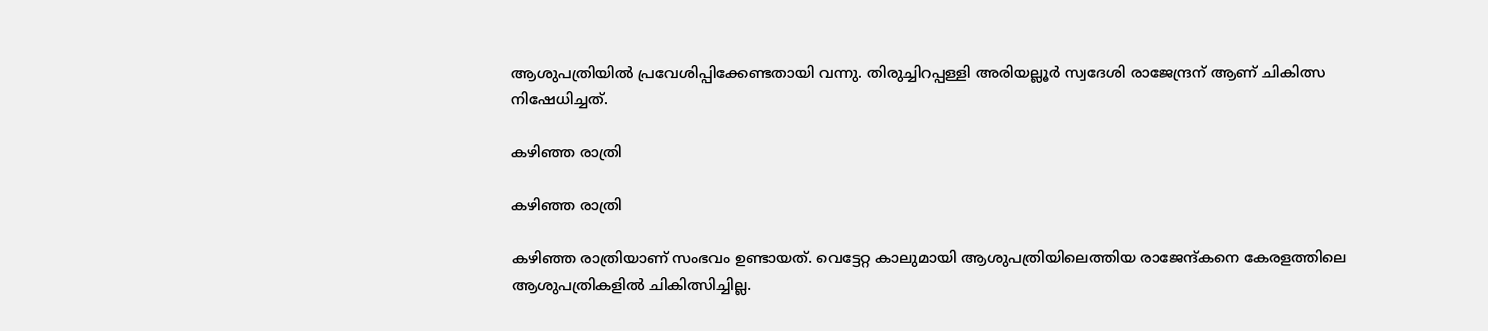ആശുപത്രിയില്‍ പ്രവേശിപ്പിക്കേണ്ടതായി വന്നു. തിരുച്ചിറപ്പള്ളി അരിയല്ലൂര്‍ സ്വദേശി രാജേന്ദ്രന് ആണ് ചികിത്സ നിഷേധിച്ചത്.

കഴിഞ്ഞ രാത്രി

കഴിഞ്ഞ രാത്രി

കഴിഞ്ഞ രാത്രിയാണ് സംഭവം ഉണ്ടായത്. വെട്ടേറ്റ കാലുമായി ആശുപത്രിയിലെത്തിയ രാജേന്ദ്കനെ കേരളത്തിലെ ആശുപത്രികളില്‍ ചികിത്സിച്ചില്ല.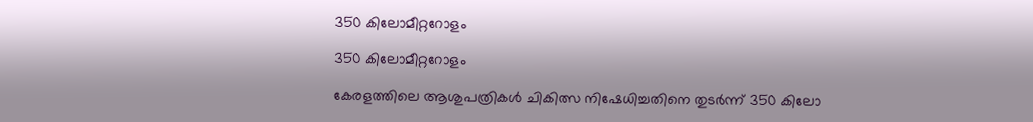350 കിലോമീറ്ററോളം

350 കിലോമീറ്ററോളം

കേരളത്തിലെ ആശുപത്രികള്‍ ചികിത്സ നിഷേധിച്ചതിനെ തുടര്‍ന്ന് 350 കിലോ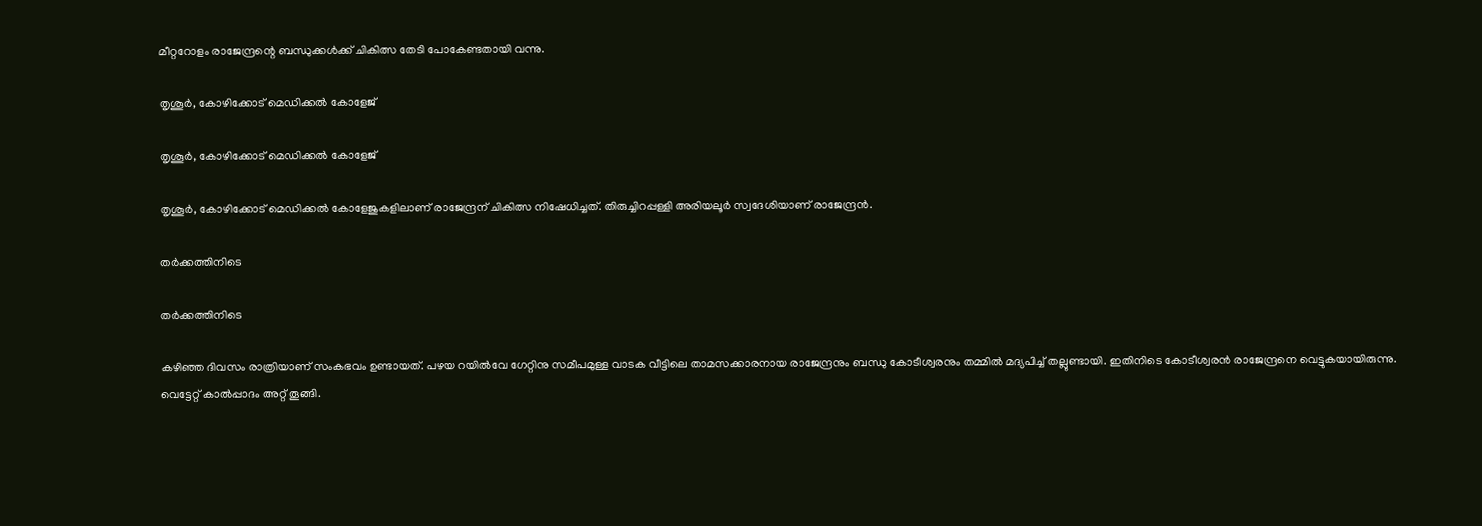മീറ്ററോളം രാജേന്ദ്രന്റെ ബന്ധുക്കള്‍ക്ക് ചികിത്സ തേടി പോകേണ്ടതായി വന്നു.

തൃശൂര്‍, കോഴിക്കോട് മെഡിക്കല്‍ കോളേജ്

തൃശൂര്‍, കോഴിക്കോട് മെഡിക്കല്‍ കോളേജ്

തൃശൂര്‍, കോഴിക്കോട് മെഡിക്കല്‍ കോളേജുകളിലാണ് രാജേന്ദ്രന് ചികിത്സ നിഷേധിച്ചത്. തിരുച്ചിറപ്പള്ളി അരിയലൂര്‍ സ്വദേശിയാണ് രാജേന്ദ്രന്‍.

തര്‍ക്കത്തിനിടെ

തര്‍ക്കത്തിനിടെ

കഴിഞ്ഞ ദിവസം രാത്രിയാണ് സംകഭവം ഉണ്ടായത്. പഴയ റയില്‍വേ ഗേറ്റിനു സമീപമുള്ള വാടക വീട്ടിലെ താമസക്കാരനായ രാജേന്ദ്രനും ബന്ധു കോടീശ്വരനും തമ്മില്‍ മദ്യപിച്ച് തല്ലുണ്ടായി. ഇതിനിടെ കോടീശ്വരന്‍ രാജേന്ദ്രനെ വെട്ടുകയായിരുന്നു. വെട്ടേറ്റ് കാല്‍പ്പാദം അറ്റ് തൂങ്ങി.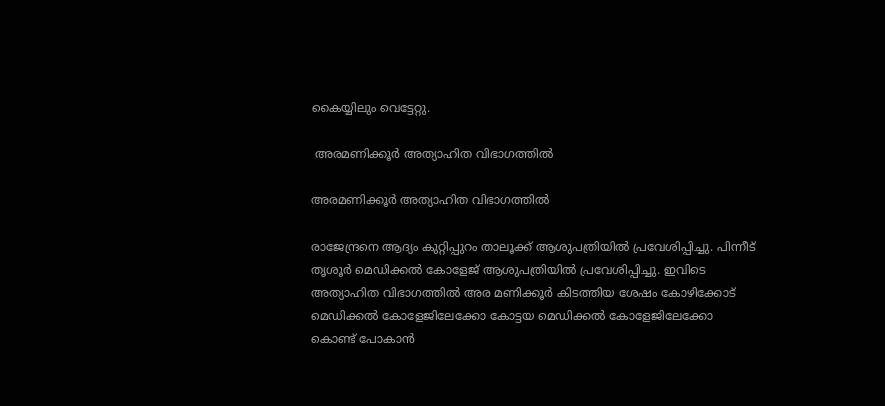കൈയ്യിലും വെട്ടേറ്റു.

 അരമണിക്കൂര്‍ അത്യാഹിത വിഭാഗത്തില്‍

അരമണിക്കൂര്‍ അത്യാഹിത വിഭാഗത്തില്‍

രാജേന്ദ്രനെ ആദ്യം കുറ്റിപ്പുറം താലൂക്ക് ആശുപത്രിയില്‍ പ്രവേശിപ്പിച്ചു. പിന്നീട് തൃശൂര്‍ മെഡിക്കല്‍ കോളേജ് ആശുപത്രിയില്‍ പ്രവേശിപ്പിച്ചു. ഇവിടെ അത്യാഹിത വിഭാഗത്തില്‍ അര മണിക്കൂര്‍ കിടത്തിയ ശേഷം കോഴിക്കോട് മെഡിക്കല്‍ കോളേജിലേക്കോ കോട്ടയ മെഡിക്കല്‍ കോളേജിലേക്കോ കൊണ്ട് പോകാന്‍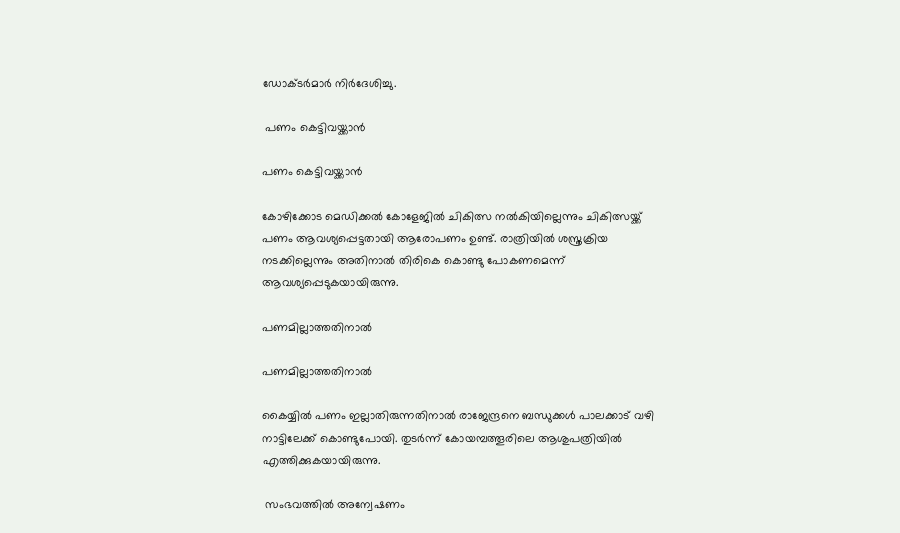ഡോക്ടര്‍മാര്‍ നിര്‍ദേശിച്ചു.

 പണം കെട്ടിവയ്ക്കാന്‍

പണം കെട്ടിവയ്ക്കാന്‍

കോഴിക്കോട മെഡിക്കല്‍ കോളേജില്‍ ചികിത്സ നല്‍കിയില്ലെന്നും ചികിത്സയ്ക്ക് പണം ആവശ്യപ്പെട്ടതായി ആരോപണം ഉണ്ട്. രാത്രിയില്‍ ശസ്ത്രക്രിയ നടക്കില്ലെന്നും അതിനാല്‍ തിരികെ കൊണ്ടു പോകണമെന്ന് ആവശ്യപ്പെടുകയായിരുന്നു.

പണമില്ലാത്തതിനാല്‍

പണമില്ലാത്തതിനാല്‍

കൈയ്യില്‍ പണം ഇല്ലാതിരുന്നതിനാല്‍ രാജേന്ദ്രനെ ബന്ധുക്കള്‍ പാലക്കാട് വഴി നാട്ടിലേക്ക് കൊണ്ടുപോയി. തുടര്‍ന്ന് കോയമ്പത്തൂരിലെ ആശുപത്രിയില്‍ എത്തിക്കുകയായിരുന്നു.

 സംഭവത്തില്‍ അന്വേഷണം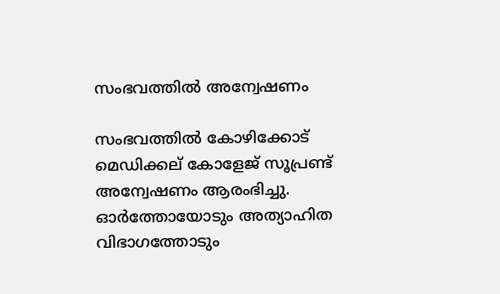സംഭവത്തില്‍ അന്വേഷണം

സംഭവത്തില്‍ കോഴിക്കോട് മെഡിക്കല് കോളേജ് സൂപ്രണ്ട് അന്വേഷണം ആരംഭിച്ചു. ഓര്‍ത്തോയോടും അത്യാഹിത വിഭാഗത്തോടും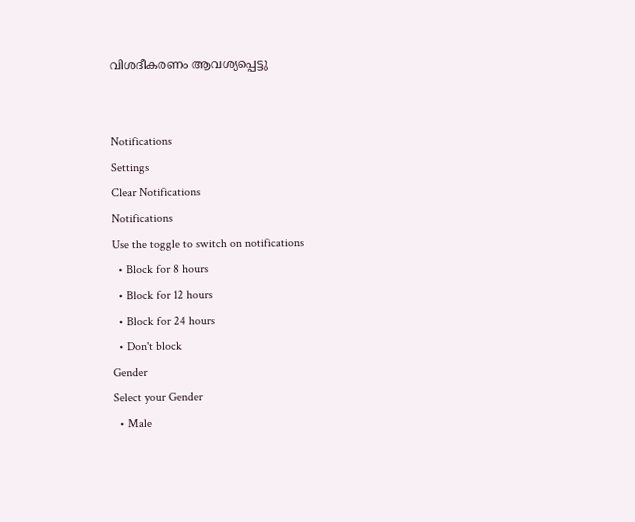വിശദീകരണം ആവശ്യപ്പെട്ടു


Notifications
Settings
Clear Notifications
Notifications
Use the toggle to switch on notifications
  • Block for 8 hours
  • Block for 12 hours
  • Block for 24 hours
  • Don't block
Gender
Select your Gender
  • Male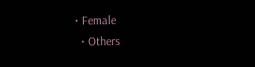• Female
  • Others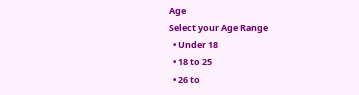Age
Select your Age Range
  • Under 18
  • 18 to 25
  • 26 to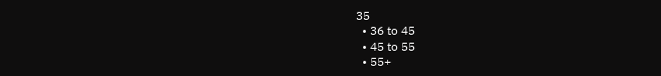35
  • 36 to 45
  • 45 to 55
  • 55+